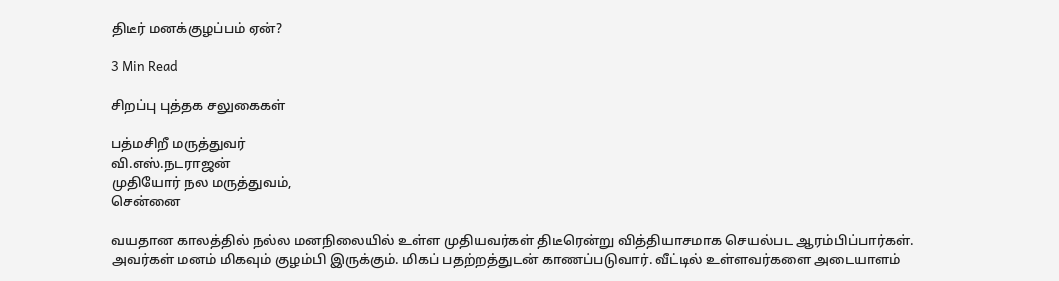திடீர் மனக்குழப்பம் ஏன்?

3 Min Read

சிறப்பு புத்தக சலுகைகள்

பத்மசிறீ மருத்துவர்
வி.எஸ்.நடராஜன்
முதியோர் நல மருத்துவம்,
சென்னை

வயதான காலத்தில் நல்ல மனநிலையில் உள்ள முதியவர்கள் திடீரென்று வித்தியாசமாக செயல்பட ஆரம்பிப்பார்கள். அவர்கள் மனம் மிகவும் குழம்பி இருக்கும். மிகப் பதற்றத்துடன் காணப்படுவார். வீட்டில் உள்ளவர்களை அடையாளம்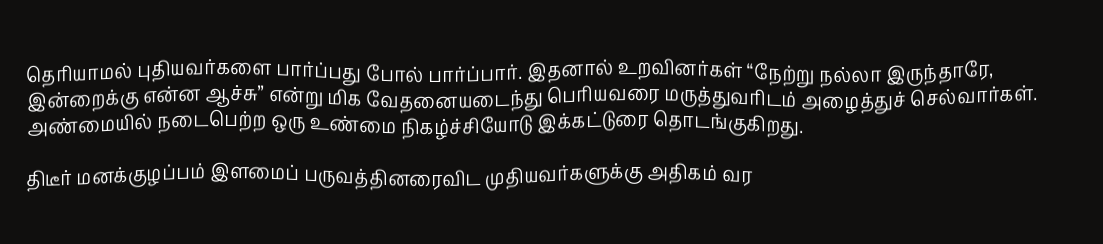தெரியாமல் புதியவர்களை பார்ப்பது போல் பார்ப்பார். இதனால் உறவினர்கள் “நேற்று நல்லா இருந்தாரே, இன்றைக்கு என்ன ஆச்சு” என்று மிக வேதனையடைந்து பெரியவரை மருத்துவரிடம் அழைத்துச் செல்வார்கள். அண்மையில் நடைபெற்ற ஒரு உண்மை நிகழ்ச்சியோடு இக்கட்டுரை தொடங்குகிறது.

திடீர் மனக்குழப்பம் இளமைப் பருவத்தினரைவிட முதியவர்களுக்கு அதிகம் வர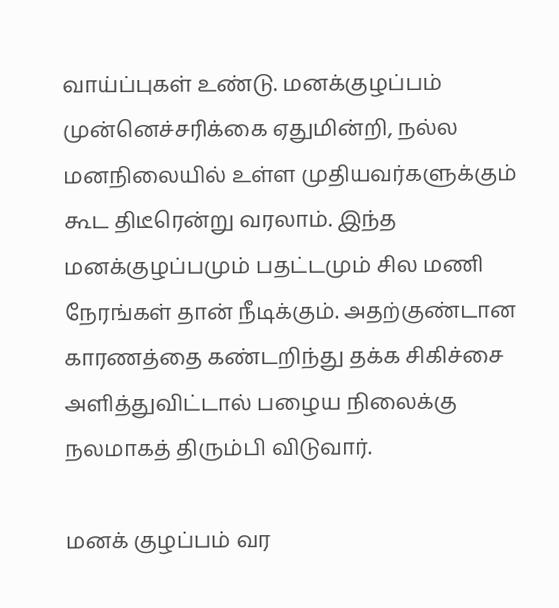வாய்ப்புகள் உண்டு. மனக்குழப்பம் முன்னெச்சரிக்கை ஏதுமின்றி, நல்ல மனநிலையில் உள்ள முதியவர்களுக்கும் கூட திடீரென்று வரலாம். இந்த மனக்குழப்பமும் பதட்டமும் சில மணி நேரங்கள் தான் நீடிக்கும். அதற்குண்டான காரணத்தை கண்டறிந்து தக்க சிகிச்சை அளித்துவிட்டால் பழைய நிலைக்கு நலமாகத் திரும்பி விடுவார்.

மனக் குழப்பம் வர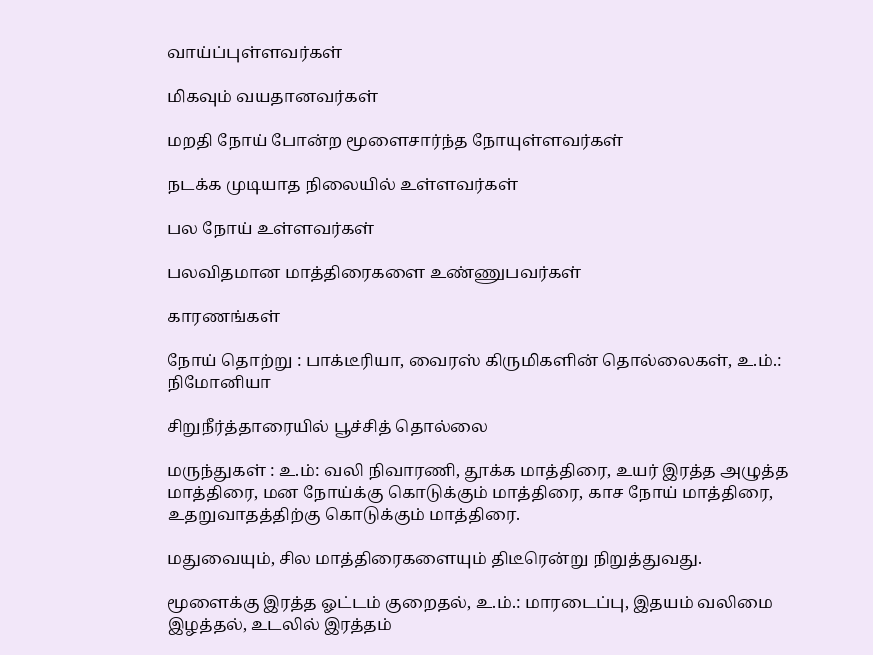வாய்ப்புள்ளவர்கள்

மிகவும் வயதானவர்கள்

மறதி நோய் போன்ற மூளைசார்ந்த நோயுள்ளவர்கள்

நடக்க முடியாத நிலையில் உள்ளவர்கள்

பல நோய் உள்ளவர்கள்

பலவிதமான மாத்திரைகளை உண்ணுபவர்கள்

காரணங்கள்

நோய் தொற்று : பாக்டீரியா, வைரஸ் கிருமிகளின் தொல்லைகள், உ.ம்.: நிமோனியா

சிறுநீர்த்தாரையில் பூச்சித் தொல்லை

மருந்துகள் : உ.ம்: வலி நிவாரணி, தூக்க மாத்திரை, உயர் இரத்த அழுத்த மாத்திரை, மன நோய்க்கு கொடுக்கும் மாத்திரை, காச நோய் மாத்திரை, உதறுவாதத்திற்கு கொடுக்கும் மாத்திரை.

மதுவையும், சில மாத்திரைகளையும் திடீரென்று நிறுத்துவது.

மூளைக்கு இரத்த ஓட்டம் குறைதல், உ.ம்.: மாரடைப்பு, இதயம் வலிமை இழத்தல், உடலில் இரத்தம்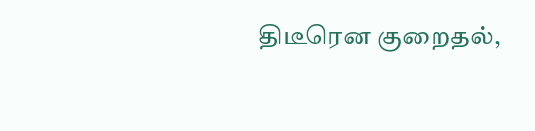திடீரென குறைதல்,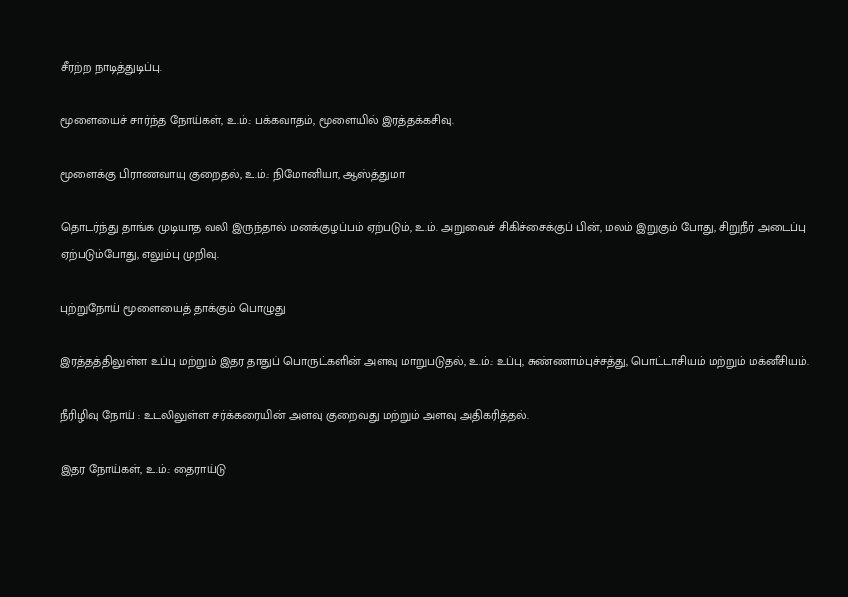சீரற்ற நாடித்துடிப்பு.

மூளையைச் சார்ந்த நோய்கள், உ.ம்.: பக்கவாதம், மூளையில் இரத்தக்கசிவு.

மூளைக்கு பிராணவாயு குறைதல், உ.ம்.: நிமோனியா, ஆஸ்த்துமா

தொடர்ந்து தாங்க முடியாத வலி இருந்தால் மனக்குழப்பம் ஏற்படும், உ.ம். அறுவைச் சிகிச்சைக்குப் பின், மலம் இறுகும் போது, சிறுநீர் அடைப்பு ஏற்படும்போது, எலும்பு முறிவு.

புற்றுநோய் மூளையைத் தாக்கும் பொழுது

இரத்தத்திலுள்ள உப்பு மற்றும் இதர தாதுப் பொருட்களின் அளவு மாறுபடுதல், உ.ம்.: உப்பு, சுண்ணாம்புச்சத்து, பொட்டாசியம் மற்றும் மக்னீசியம்.

நீரிழிவு நோய் : உடலிலுள்ள சர்க்கரையின் அளவு குறைவது மற்றும் அளவு அதிகரித்தல்.

இதர நோய்கள், உ.ம்.: தைராய்டு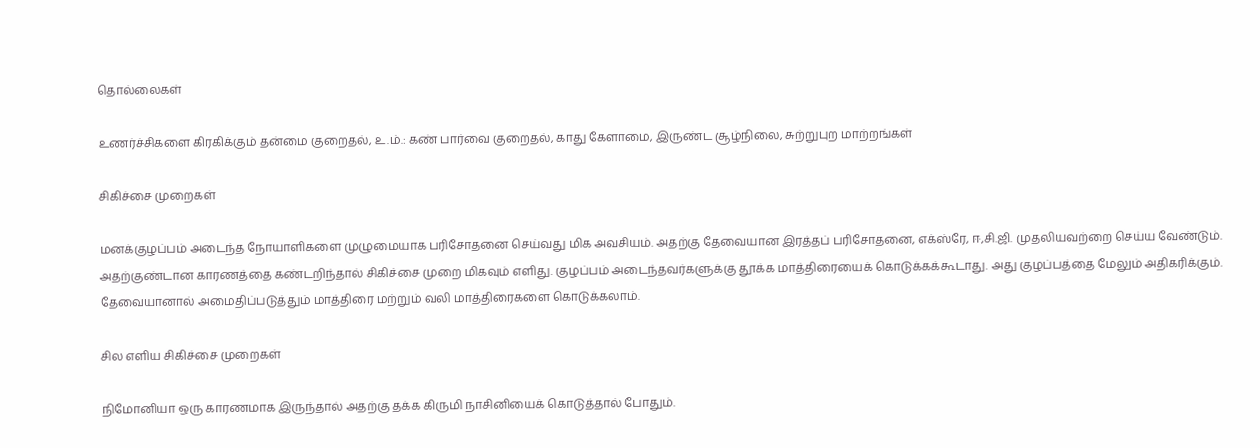தொல்லைகள்

உணர்ச்சிகளை கிரகிக்கும் தன்மை குறைதல், உ.ம்.: கண் பார்வை குறைதல், காது கேளாமை, இருண்ட சூழ்நிலை, சுற்றுபுற மாற்றங்கள்

சிகிச்சை முறைகள்

மனக்குழப்பம் அடைந்த நோயாளிகளை முழுமையாக பரிசோதனை செய்வது மிக அவசியம். அதற்கு தேவையான இரத்தப் பரிசோதனை, எக்ஸ்ரே, ஈ,சி.ஜி. முதலியவற்றை செய்ய வேண்டும். அதற்குண்டான காரணத்தை கண்டறிந்தால் சிகிச்சை முறை மிகவும் எளிது. குழப்பம் அடைந்தவர்களுக்கு தூக்க மாத்திரையைக் கொடுக்கக்கூடாது. அது குழப்பத்தை மேலும் அதிகரிக்கும். தேவையானால் அமைதிப்படுத்தும் மாத்திரை மற்றும் வலி மாத்திரைகளை கொடுக்கலாம்.

சில எளிய சிகிச்சை முறைகள்

நிமோனியா ஒரு காரணமாக இருந்தால் அதற்கு தக்க கிருமி நாசினியைக் கொடுத்தால் போதும்.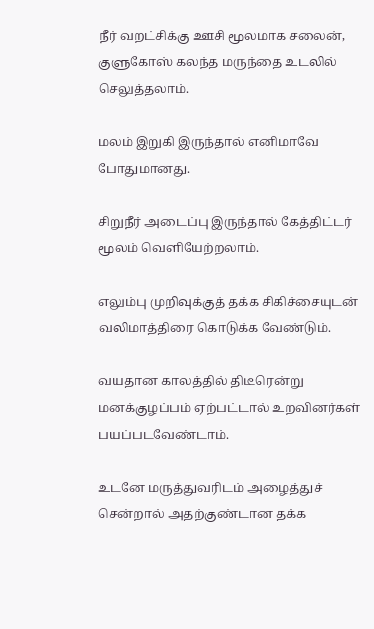நீர் வறட்சிக்கு ஊசி மூலமாக சலைன், குளுகோஸ் கலந்த மருந்தை உடலில் செலுத்தலாம்.

மலம் இறுகி இருந்தால் எனிமாவே போதுமானது.

சிறுநீர் அடைப்பு இருந்தால் கேத்திட்டர் மூலம் வெளியேற்றலாம்.

எலும்பு முறிவுக்குத் தக்க சிகிச்சையுடன் வலிமாத்திரை கொடுக்க வேண்டும்.

வயதான காலத்தில் திடீரென்று மனக்குழப்பம் ஏற்பட்டால் உறவினர்கள் பயப்படவேண்டாம்.

உடனே மருத்துவரிடம் அழைத்துச் சென்றால் அதற்குண்டான தக்க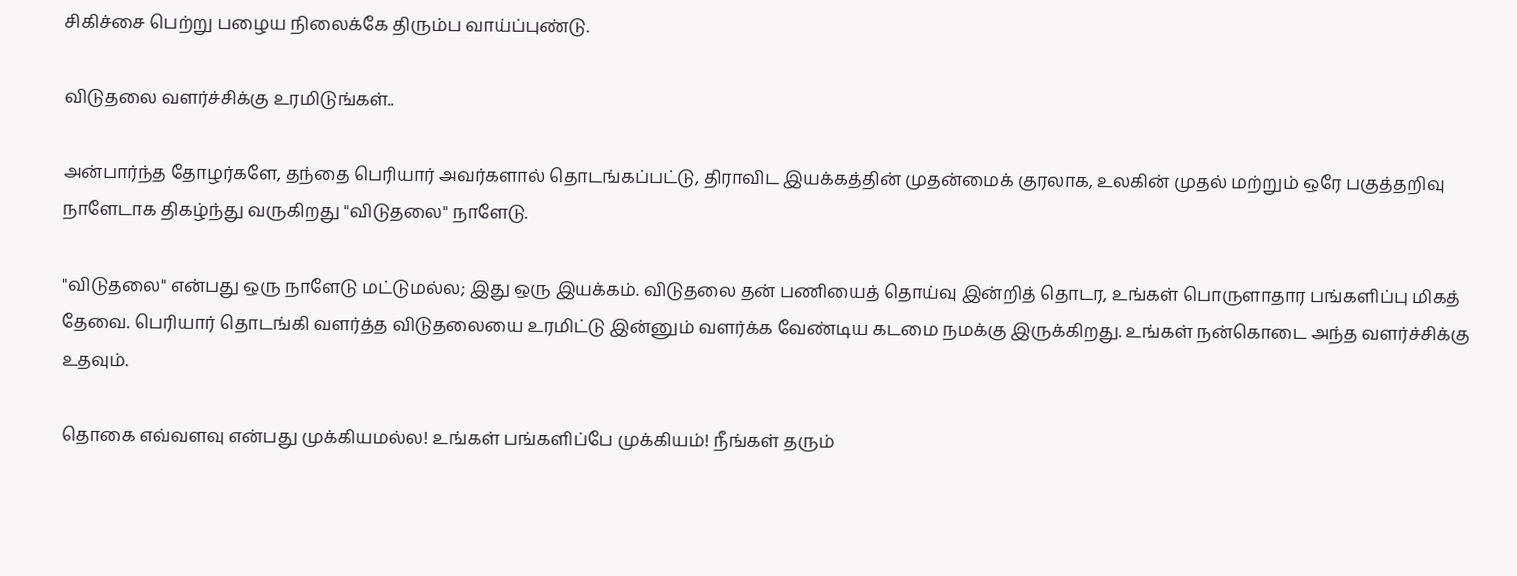சிகிச்சை பெற்று பழைய நிலைக்கே திரும்ப வாய்ப்புண்டு.

விடுதலை வளர்ச்சிக்கு உரமிடுங்கள்..

அன்பார்ந்த தோழர்களே, தந்தை பெரியார் அவர்களால் தொடங்கப்பட்டு, திராவிட இயக்கத்தின் முதன்மைக் குரலாக, உலகின் முதல் மற்றும் ஒரே பகுத்தறிவு நாளேடாக திகழ்ந்து வருகிறது "விடுதலை" நாளேடு.

"விடுதலை" என்பது ஒரு நாளேடு மட்டுமல்ல; இது ஒரு இயக்கம். விடுதலை தன் பணியைத் தொய்வு இன்றித் தொடர, உங்கள் பொருளாதார பங்களிப்பு மிகத் தேவை. பெரியார் தொடங்கி வளர்த்த விடுதலையை உரமிட்டு இன்னும் வளர்க்க வேண்டிய கடமை நமக்கு இருக்கிறது. உங்கள் நன்கொடை அந்த வளர்ச்சிக்கு உதவும்.

தொகை எவ்வளவு என்பது முக்கியமல்ல! உங்கள் பங்களிப்பே முக்கியம்! நீங்கள் தரும்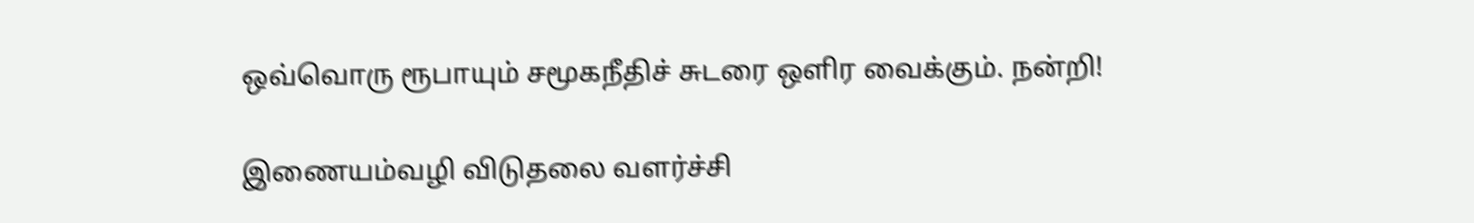ஒவ்வொரு ரூபாயும் சமூகநீதிச் சுடரை ஒளிர வைக்கும். நன்றி!

இணையம்வழி விடுதலை வளர்ச்சி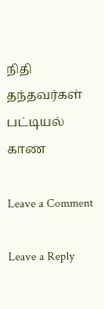நிதி தந்தவர்கள் பட்டியல் காண

Leave a Comment

Leave a Reply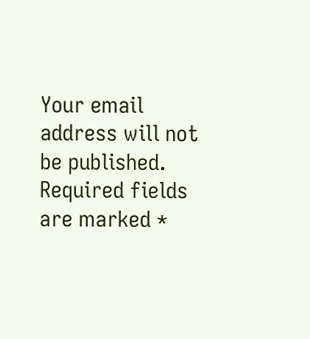Your email address will not be published. Required fields are marked *